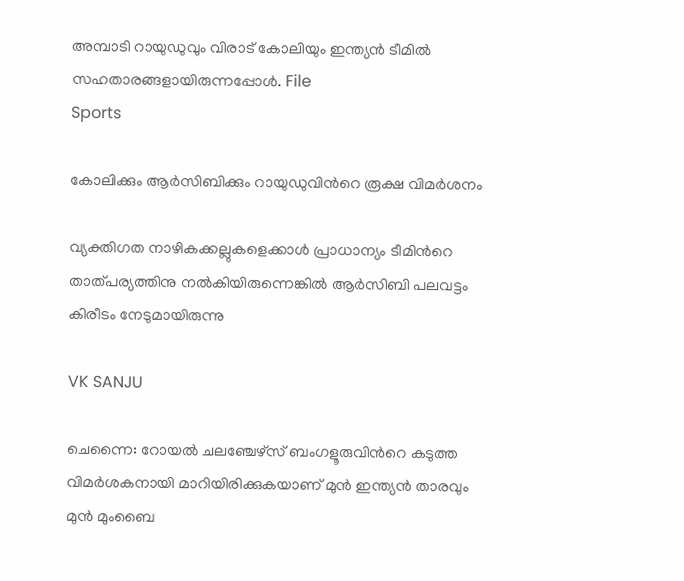അമ്പാടി റായുഡുവും വിരാട് കോലിയും ഇന്ത്യൻ ടീമിൽ സഹതാരങ്ങളായിരുന്നപ്പോൾ. File
Sports

കോലിക്കും ആർസിബിക്കും റായുഡുവിന്‍റെ രൂക്ഷ വിമർശനം

വ്യക്തിഗത നാഴികക്കല്ലുകളെക്കാൾ പ്രാധാന്യം ടീമിന്‍റെ താത്പര്യത്തിനു നൽകിയിരുന്നെങ്കിൽ ആർസിബി പലവട്ടം കിരീടം നേടുമായിരുന്നു

VK SANJU

ചെന്നൈ: റോയൽ ചലഞ്ചേഴ്സ് ബംഗളൂരുവിന്‍റെ കടുത്ത വിമർശകനായി മാറിയിരിക്കുകയാണ് മുൻ ഇന്ത്യൻ താരവും മുൻ മുംബൈ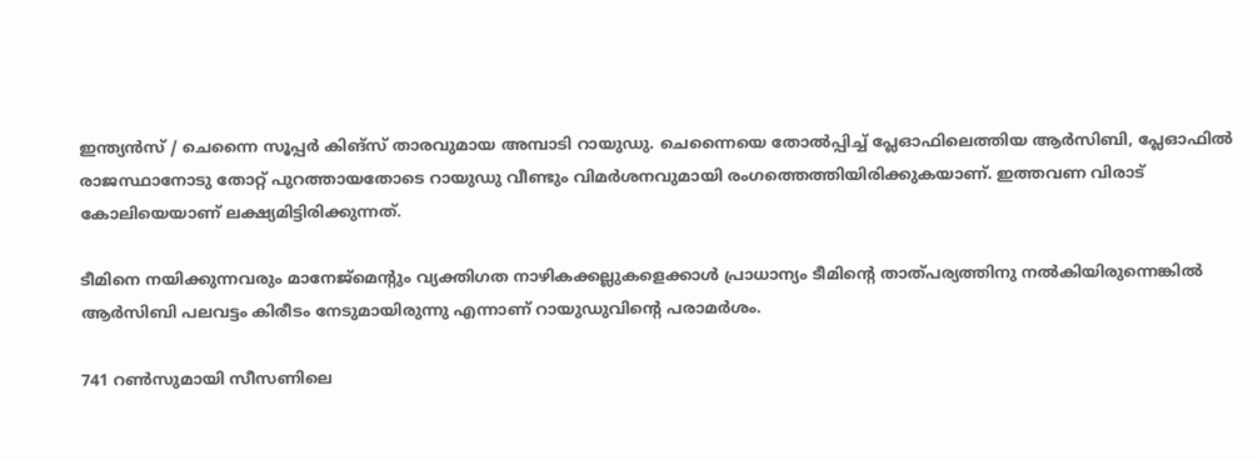ഇന്ത്യൻസ് / ചെന്നൈ സൂപ്പർ കിങ്സ് താരവുമായ അമ്പാടി റായുഡു. ചെന്നൈയെ തോൽപ്പിച്ച് പ്ലേഓഫിലെത്തിയ ആർസിബി, പ്ലേഓഫിൽ രാജസ്ഥാനോടു തോറ്റ് പുറത്തായതോടെ റായുഡു വീണ്ടും വിമർശനവുമായി രംഗത്തെത്തിയിരിക്കുകയാണ്. ഇത്തവണ വിരാട് കോലിയെയാണ് ലക്ഷ്യമിട്ടിരിക്കുന്നത്.

ടീമിനെ നയിക്കുന്നവരും മാനേജ്മെന്‍റും വ്യക്തിഗത നാഴികക്കല്ലുകളെക്കാൾ പ്രാധാന്യം ടീമിന്‍റെ താത്പര്യത്തിനു നൽകിയിരുന്നെങ്കിൽ ആർസിബി പലവട്ടം കിരീടം നേടുമായിരുന്നു എന്നാണ് റായുഡുവിന്‍റെ പരാമർശം.

741 റൺസുമായി സീസണിലെ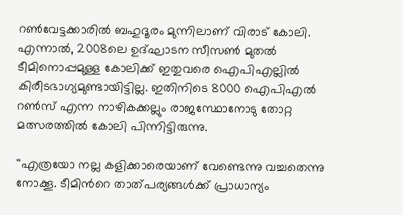റൺവേട്ടക്കാരിൽ ബഹുദൂരം മുന്നിലാണ് വിരാട് കോലി. എന്നാൽ, 2008ലെ ഉദ്ഘാടന സീസൺ മുതൽ ടീമിനൊപ്പമുള്ള കോലിക്ക് ഇതുവരെ ഐപിഎല്ലിൽ കിരീടഭാഗ്യമുണ്ടായിട്ടില്ല. ഇതിനിടെ 8000 ഐപിഎൽ റൺസ് എന്ന നാഴികക്കല്ലും രാജസ്ഥോനോടു തോറ്റ മത്സരത്തിൽ കോലി പിന്നിട്ടിരുന്നു.

''എത്രയോ നല്ല കളിക്കാരെയാണ് വേണ്ടെന്നു വച്ചതെന്നു നോക്കൂ. ടീമിന്‍റെ താത്പര്യങ്ങൾക്ക് പ്രാധാന്യം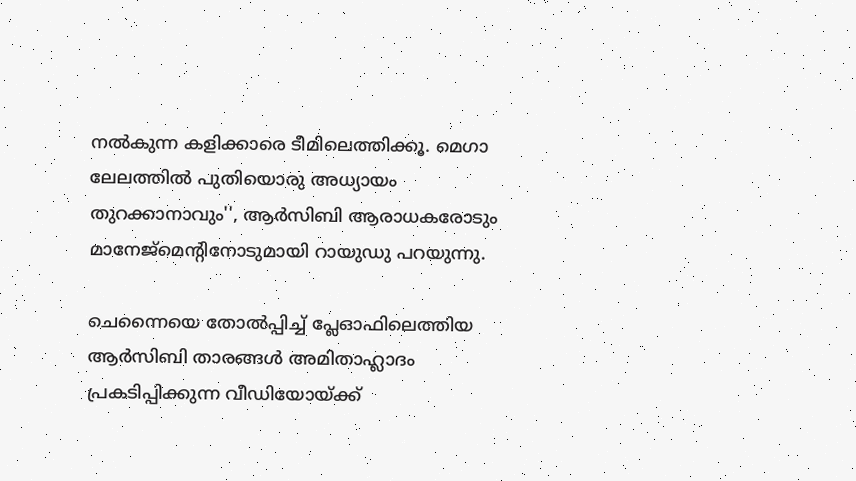നൽകുന്ന കളിക്കാരെ ടീമിലെത്തിക്കൂ. മെഗാ ലേലത്തിൽ പുതിയൊരു അധ്യായം തുറക്കാനാവും'', ആർസിബി ആരാധകരോടും മാനേജ്മെന്‍റിനോടുമായി റായുഡു പറയുന്നു.

ചെന്നൈയെ തോൽപ്പിച്ച് പ്ലേഓഫിലെത്തിയ ആർസിബി താരങ്ങൾ അമിതാഹ്ലാദം പ്രകടിപ്പിക്കുന്ന വീഡിയോയ്ക്ക്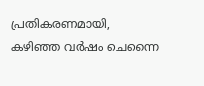പ്രതികരണമായി, കഴിഞ്ഞ വർഷം ചെന്നൈ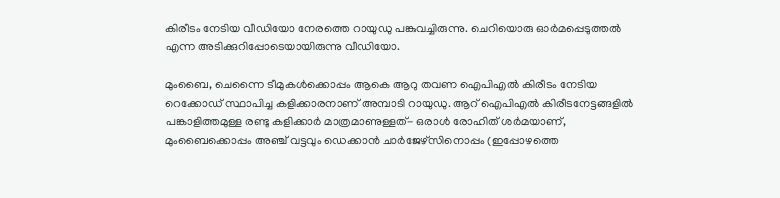കിരീടം നേടിയ വീഡിയോ നേരത്തെ റായുഡു പങ്കുവച്ചിരുന്നു. ചെറിയൊരു ഓർമപ്പെടുത്തൽ എന്ന അടിക്കുറിപ്പോടെയായിരുന്നു വീഡിയോ.

മുംബൈ, ചെന്നൈ ടീമുകൾക്കൊപ്പം ആകെ ആറു തവണ ഐപിഎൽ കിരീടം നേടിയ റെക്കോഡ് സ്ഥാപിച്ച കളിക്കാരനാണ് അമ്പാടി റായുഡു. ആറ് ഐപിഎൽ കിരീടനേട്ടങ്ങളിൽ പങ്കാളിത്തമുള്ള രണ്ടു കളിക്കാർ മാത്രമാണുള്ളത്- ഒരാൾ രോഹിത് ശർമയാണ്, മുംബൈക്കൊപ്പം അഞ്ച് വട്ടവും ഡെക്കാൻ ചാർജേഴ്സിനൊപ്പം (ഇപ്പോഴത്തെ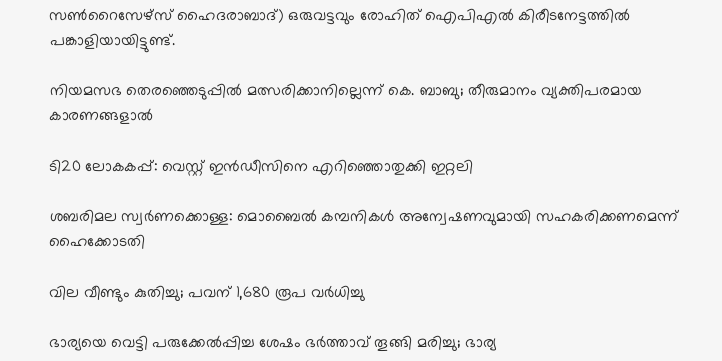സൺറൈസേഴ്സ് ഹൈദരാബാദ്) ഒരുവട്ടവും രോഹിത് ഐപിഎൽ കിരീടനേട്ടത്തിൽ പങ്കാളിയായിട്ടുണ്ട്.

നിയമസഭ തെരഞ്ഞെടുപ്പിൽ മത്സരിക്കാനില്ലെന്ന് കെ. ബാബു; തീരുമാനം വ്യക്തിപരമായ കാരണങ്ങളാൽ

ടി20 ലോകകപ്പ്: വെസ്റ്റ് ഇൻഡീസിനെ എറിഞ്ഞൊതുക്കി ഇറ്റലി

ശബരിമല സ്വർണക്കൊള്ള: മൊബൈൽ കമ്പനികൾ അന്വേഷണവുമായി സഹകരിക്കണമെന്ന് ഹൈക്കോടതി

വില വീണ്ടും കുതിച്ചു; പവന് 1,680 രൂപ വർധിച്ചു

ഭാര്യയെ വെട്ടി പരുക്കേൽപ്പിച്ച ശേഷം ഭർത്താവ് തൂങ്ങി മരിച്ചു; ഭാര്യ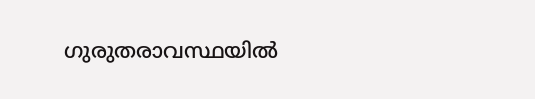ഗുരുതരാവസ്ഥയിൽ